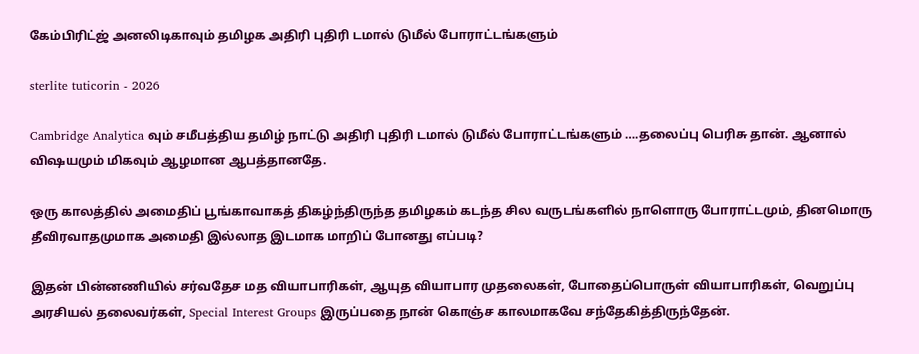கேம்பிரிட்ஜ் அனலிடிகாவும் தமிழக அதிரி புதிரி டமால் டுமீல் போராட்டங்களும்

sterlite tuticorin - 2026

Cambridge Analytica வும் சமீபத்திய தமிழ் நாட்டு அதிரி புதிரி டமால் டுமீல் போராட்டங்களும் ….தலைப்பு பெரிசு தான். ஆனால் விஷயமும் மிகவும் ஆழமான ஆபத்தானதே.

ஒரு காலத்தில் அமைதிப் பூங்காவாகத் திகழ்ந்திருந்த தமிழகம் கடந்த சில வருடங்களில் நாளொரு போராட்டமும், தினமொரு தீவிரவாதமுமாக அமைதி இல்லாத இடமாக மாறிப் போனது எப்படி?

இதன் பின்னணியில் சர்வதேச மத வியாபாரிகள், ஆயுத வியாபார முதலைகள், போதைப்பொருள் வியாபாரிகள், வெறுப்பு அரசியல் தலைவர்கள், Special Interest Groups இருப்பதை நான் கொஞ்ச காலமாகவே சந்தேகித்திருந்தேன்.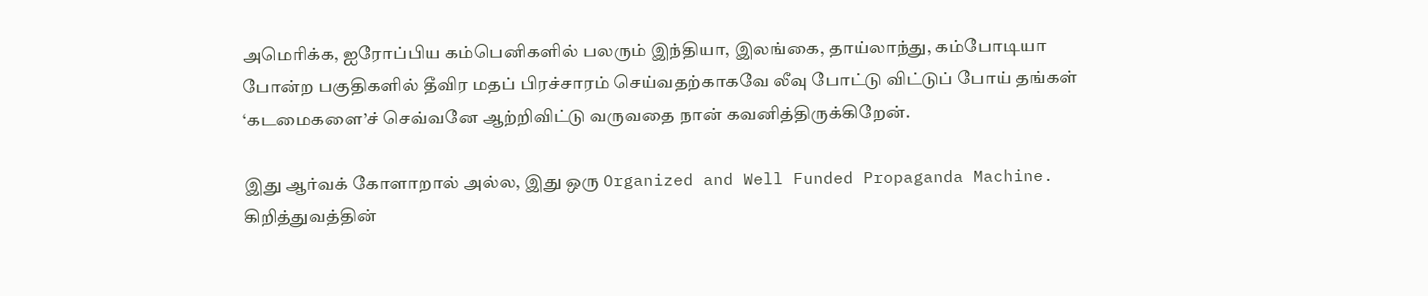அமெரிக்க, ஐரோப்பிய கம்பெனிகளில் பலரும் இந்தியா, இலங்கை, தாய்லாந்து, கம்போடியா போன்ற பகுதிகளில் தீவிர மதப் பிரச்சாரம் செய்வதற்காகவே லீவு போட்டு விட்டுப் போய் தங்கள் ‘கடமைகளை’ச் செவ்வனே ஆற்றிவிட்டு வருவதை நான் கவனித்திருக்கிறேன்.

இது ஆர்வக் கோளாறால் அல்ல, இது ஒரு Organized and Well Funded Propaganda Machine. கிறித்துவத்தின்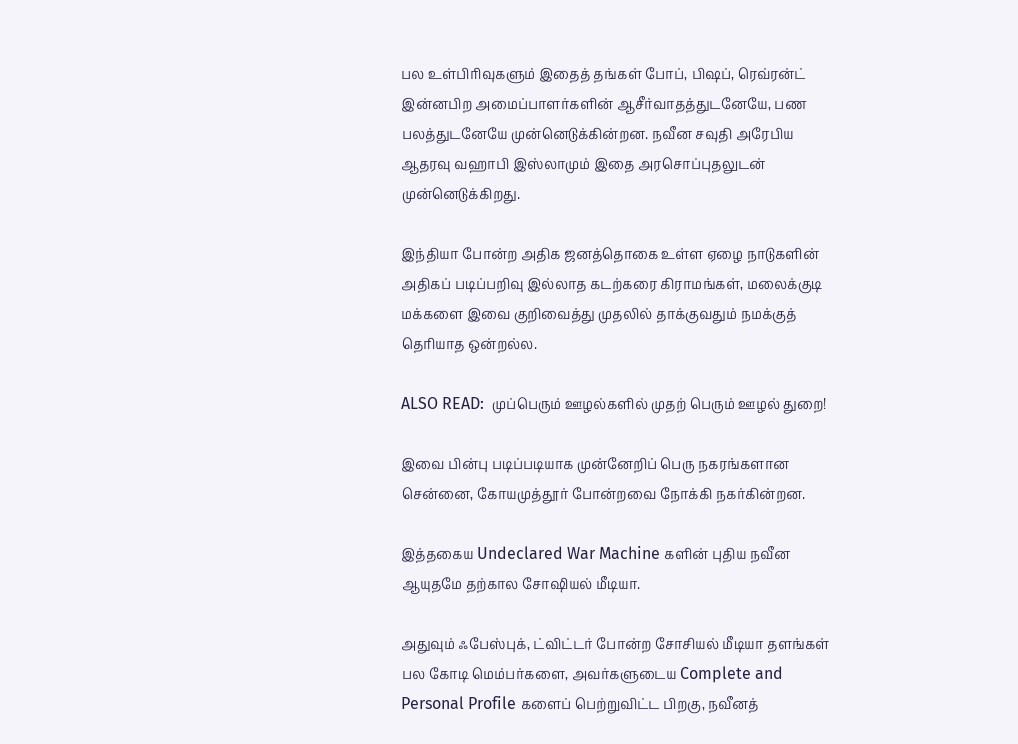பல உள்பிரிவுகளும் இதைத் தங்கள் போப், பிஷப், ரெவ்ரன்ட் இன்னபிற அமைப்பாளர்களின் ஆசீர்வாதத்துடனேயே, பண பலத்துடனேயே முன்னெடுக்கின்றன. நவீன சவுதி அரேபிய ஆதரவு வஹாபி இஸ்லாமும் இதை அரசொப்புதலுடன் முன்னெடுக்கிறது.

இந்தியா போன்ற அதிக ஜனத்தொகை உள்ள ஏழை நாடுகளின் அதிகப் படிப்பறிவு இல்லாத கடற்கரை கிராமங்கள், மலைக்குடி மக்களை இவை குறிவைத்து முதலில் தாக்குவதும் நமக்குத் தெரியாத ஒன்றல்ல.

ALSO READ:  முப்பெரும் ஊழல்களில் முதற் பெரும் ஊழல் துறை!

இவை பின்பு படிப்படியாக முன்னேறிப் பெரு நகரங்களான சென்னை, கோயமுத்தூர் போன்றவை நோக்கி நகர்கின்றன.

இத்தகைய Undeclared War Machine களின் புதிய நவீன ஆயுதமே தற்கால சோஷியல் மீடியா.

அதுவும் ஃபேஸ்புக், ட்விட்டர் போன்ற சோசியல் மீடியா தளங்கள் பல கோடி மெம்பர்களை, அவர்களுடைய Complete and Personal Profile களைப் பெற்றுவிட்ட பிறகு, நவீனத்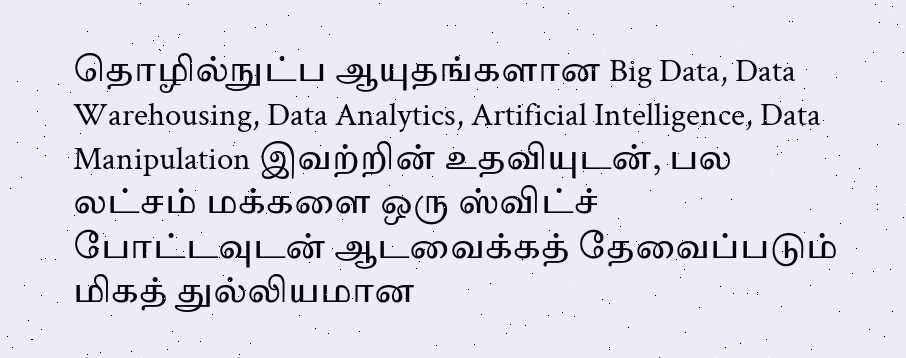தொழில்நுட்ப ஆயுதங்களான Big Data, Data Warehousing, Data Analytics, Artificial Intelligence, Data Manipulation இவற்றின் உதவியுடன், பல லட்சம் மக்களை ஒரு ஸ்விட்ச் போட்டவுடன் ஆடவைக்கத் தேவைப்படும் மிகத் துல்லியமான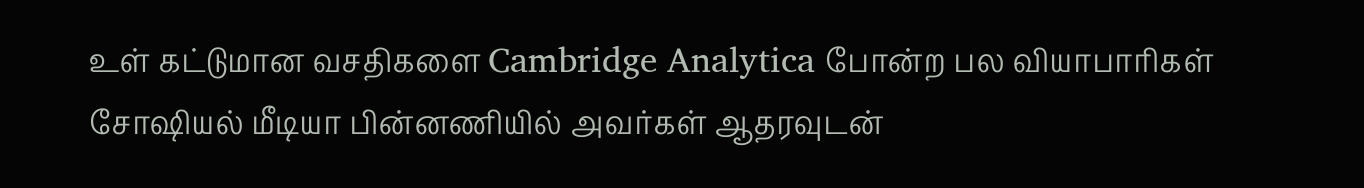உள் கட்டுமான வசதிகளை Cambridge Analytica போன்ற பல வியாபாரிகள் சோஷியல் மீடியா பின்னணியில் அவர்கள் ஆதரவுடன்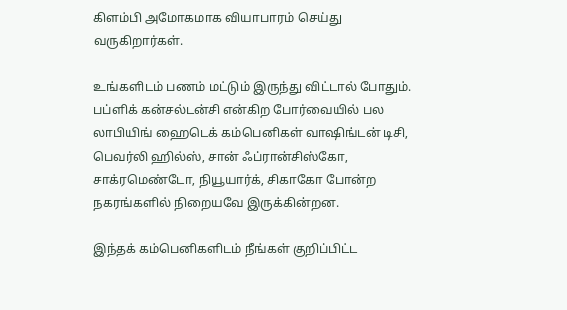கிளம்பி அமோகமாக வியாபாரம் செய்து வருகிறார்கள்.

உங்களிடம் பணம் மட்டும் இருந்து விட்டால் போதும். பப்ளிக் கன்சல்டன்சி என்கிற போர்வையில் பல லாபியிங் ஹைடெக் கம்பெனிகள் வாஷிங்டன் டிசி, பெவர்லி ஹில்ஸ், சான் ஃப்ரான்சிஸ்கோ, சாக்ரமெண்டோ, நியூயார்க், சிகாகோ போன்ற நகரங்களில் நிறையவே இருக்கின்றன.

இந்தக் கம்பெனிகளிடம் நீங்கள் குறிப்பிட்ட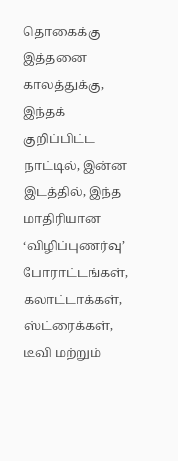தொகைக்கு இத்தனை காலத்துக்கு, இந்தக் குறிப்பிட்ட நாட்டில், இன்ன இடத்தில், இந்த மாதிரியான ‘விழிப்புணர்வு’ போராட்டங்கள், கலாட்டாக்கள், ஸ்ட்ரைக்கள், டீவி மற்றும்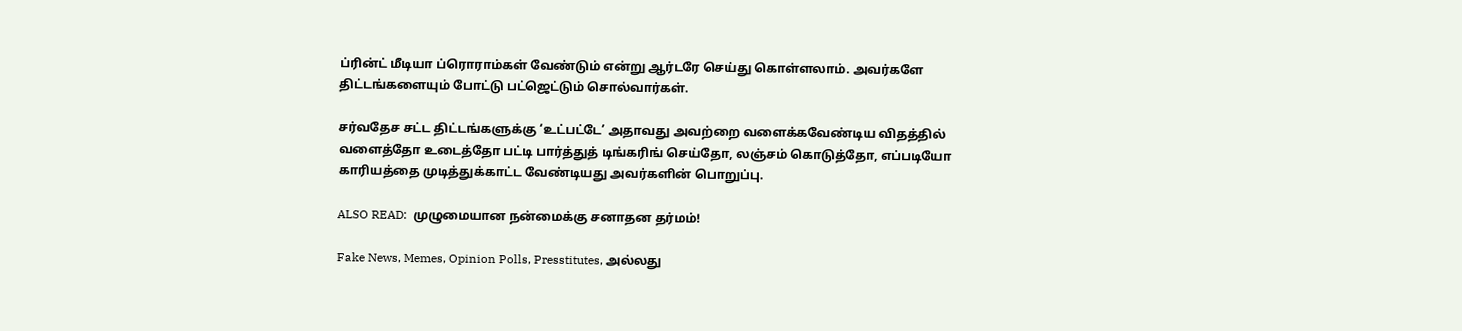ப்ரின்ட் மீடியா ப்ரொராம்கள் வேண்டும் என்று ஆர்டரே செய்து கொள்ளலாம். அவர்களே திட்டங்களையும் போட்டு பட்ஜெட்டும் சொல்வார்கள்.

சர்வதேச சட்ட திட்டங்களுக்கு ‘உட்பட்டே’ அதாவது அவற்றை வளைக்கவேண்டிய விதத்தில் வளைத்தோ உடைத்தோ பட்டி பார்த்துத் டிங்கரிங் செய்தோ, லஞ்சம் கொடுத்தோ, எப்படியோ காரியத்தை முடித்துக்காட்ட வேண்டியது அவர்களின் பொறுப்பு.

ALSO READ:  முழுமையான நன்மைக்கு சனாதன தர்மம்!

Fake News, Memes, Opinion Polls, Presstitutes, அல்லது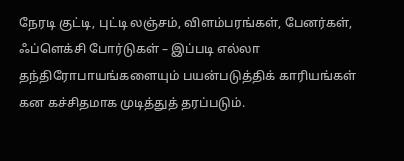நேரடி குட்டி, புட்டி லஞ்சம், விளம்பரங்கள், பேனர்கள், ஃப்ளெக்சி போர்டுகள் – இப்படி எல்லா தந்திரோபாயங்களையும் பயன்படுத்திக் காரியங்கள் கன கச்சிதமாக முடித்துத் தரப்படும்.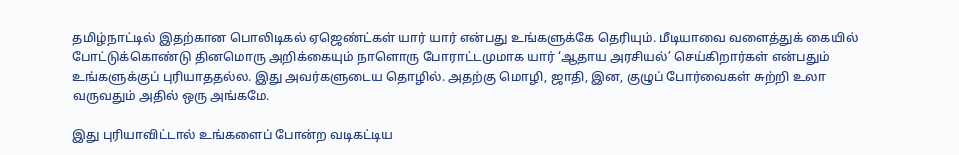தமிழ்நாட்டில் இதற்கான பொலிடிகல் ஏஜெண்ட்கள் யார் யார் என்பது உங்களுக்கே தெரியும். மீடியாவை வளைத்துக் கையில் போட்டுக்கொண்டு தினமொரு அறிக்கையும் நாளொரு போராட்டமுமாக யார் ‘ஆதாய அரசியல்’ செய்கிறார்கள் என்பதும் உங்களுக்குப் புரியாததல்ல. இது அவர்களுடைய தொழில். அதற்கு மொழி, ஜாதி, இன, குழுப் போர்வைகள் சுற்றி உலா வருவதும் அதில் ஒரு அங்கமே.

இது புரியாவிட்டால் உங்களைப் போன்ற வடிகட்டிய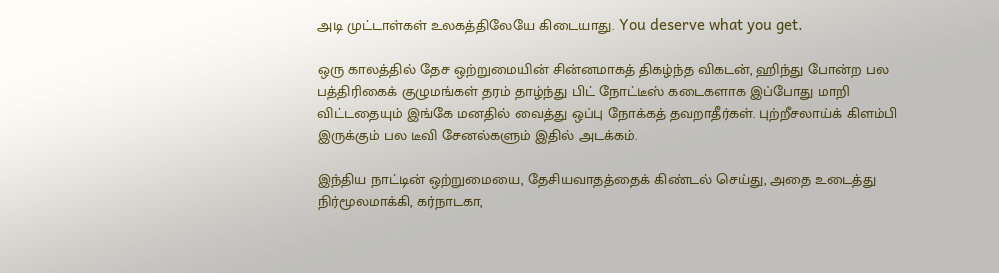அடி முட்டாள்கள் உலகத்திலேயே கிடையாது. You deserve what you get.

ஒரு காலத்தில் தேச ஒற்றுமையின் சின்னமாகத் திகழ்ந்த விகடன், ஹிந்து போன்ற பல பத்திரிகைக் குழுமங்கள் தரம் தாழ்ந்து பிட் நோட்டீஸ் கடைகளாக இப்போது மாறி விட்டதையும் இங்கே மனதில் வைத்து ஒப்பு நோக்கத் தவறாதீர்கள். புற்றீசலாய்க் கிளம்பி இருக்கும் பல டீவி சேனல்களும் இதில் அடக்கம்.

இந்திய நாட்டின் ஒற்றுமையை, தேசியவாதத்தைக் கிண்டல் செய்து, அதை உடைத்து நிர்மூலமாக்கி, கர்நாடகா,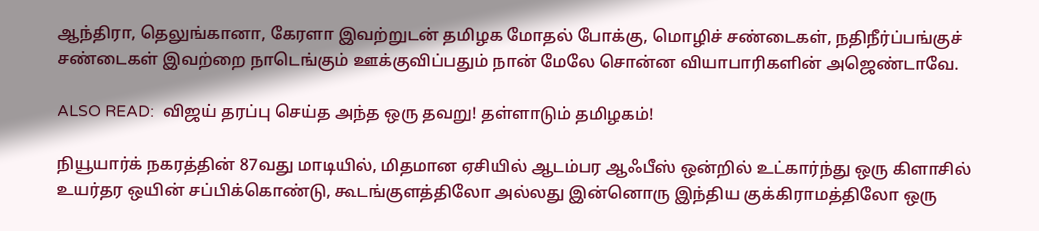ஆந்திரா, தெலுங்கானா, கேரளா இவற்றுடன் தமிழக மோதல் போக்கு, மொழிச் சண்டைகள், நதிநீர்ப்பங்குச் சண்டைகள் இவற்றை நாடெங்கும் ஊக்குவிப்பதும் நான் மேலே சொன்ன வியாபாரிகளின் அஜெண்டாவே.

ALSO READ:  விஜய் தரப்பு செய்த அந்த ஒரு தவறு! தள்ளாடும் தமிழகம்!

நியூயார்க் நகரத்தின் 87வது மாடியில், மிதமான ஏசியில் ஆடம்பர ஆஃபீஸ் ஒன்றில் உட்கார்ந்து ஒரு கிளாசில் உயர்தர ஒயின் சப்பிக்கொண்டு, கூடங்குளத்திலோ அல்லது இன்னொரு இந்திய குக்கிராமத்திலோ ஒரு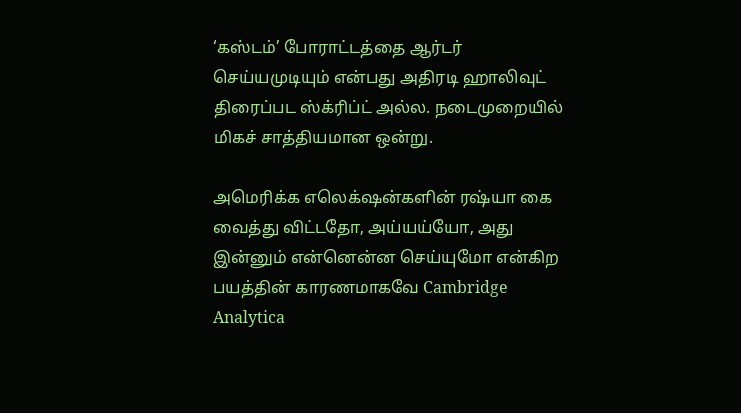‘கஸ்டம்’ போராட்டத்தை ஆர்டர் செய்யமுடியும் என்பது அதிரடி ஹாலிவுட் திரைப்பட ஸ்க்ரிப்ட் அல்ல. நடைமுறையில் மிகச் சாத்தியமான ஒன்று.

அமெரிக்க எலெக்‌ஷன்களின் ரஷ்யா கை வைத்து விட்டதோ, அய்யய்யோ, அது இன்னும் என்னென்ன செய்யுமோ என்கிற பயத்தின் காரணமாகவே Cambridge Analytica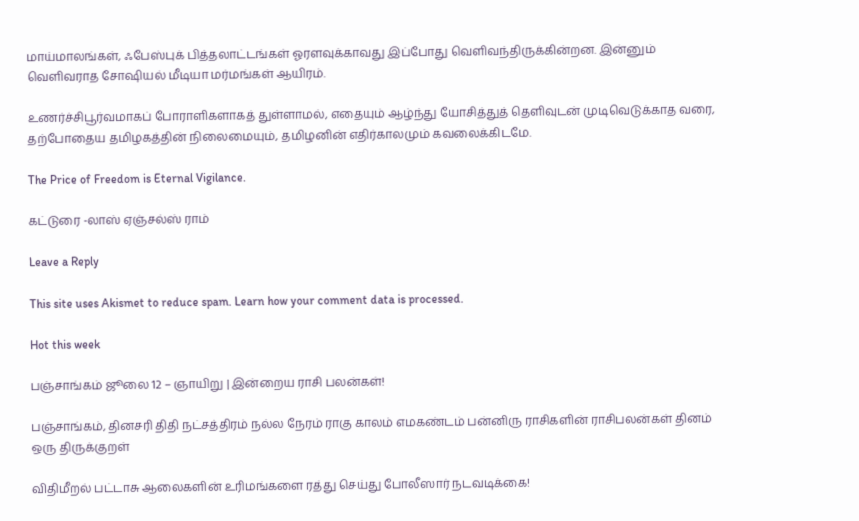மாய்மாலங்கள், ஃபேஸ்புக் பித்தலாட்டங்கள் ஓரளவுக்காவது இப்போது வெளிவந்திருக்கின்றன. இன்னும் வெளிவராத சோஷியல் மீடியா மர்மங்கள் ஆயிரம்.

உணர்ச்சிபூர்வமாகப் போராளிகளாகத் துள்ளாமல், எதையும் ஆழ்ந்து யோசித்துத் தெளிவுடன் முடிவெடுக்காத வரை, தற்போதைய தமிழகத்தின் நிலைமையும், தமிழனின் எதிர்காலமும் கவலைக்கிடமே.

The Price of Freedom is Eternal Vigilance.

கட்டுரை -லாஸ் ஏஞ்சல்ஸ் ராம்

Leave a Reply

This site uses Akismet to reduce spam. Learn how your comment data is processed.

Hot this week

பஞ்சாங்கம் ஜூலை 12 – ஞாயிறு | இன்றைய ராசி பலன்கள்!

பஞ்சாங்கம், தினசரி திதி நட்சத்திரம் நல்ல நேரம் ராகு காலம் எமகண்டம் பன்னிரு ராசிகளின் ராசிபலன்கள் தினம் ஒரு திருக்குறள்

விதிமீறல் பட்டாசு ஆலைகளின் உரிமங்களை ரத்து செய்து போலீஸார் நடவடிக்கை!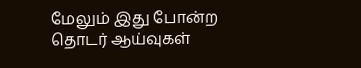மேலும் இது போன்ற தொடர் ஆய்வுகள்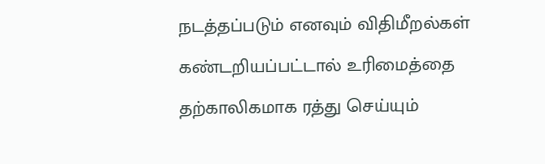நடத்தப்படும் எனவும் விதிமீறல்கள் கண்டறியப்பட்டால் உரிமைத்தை தற்காலிகமாக ரத்து செய்யும்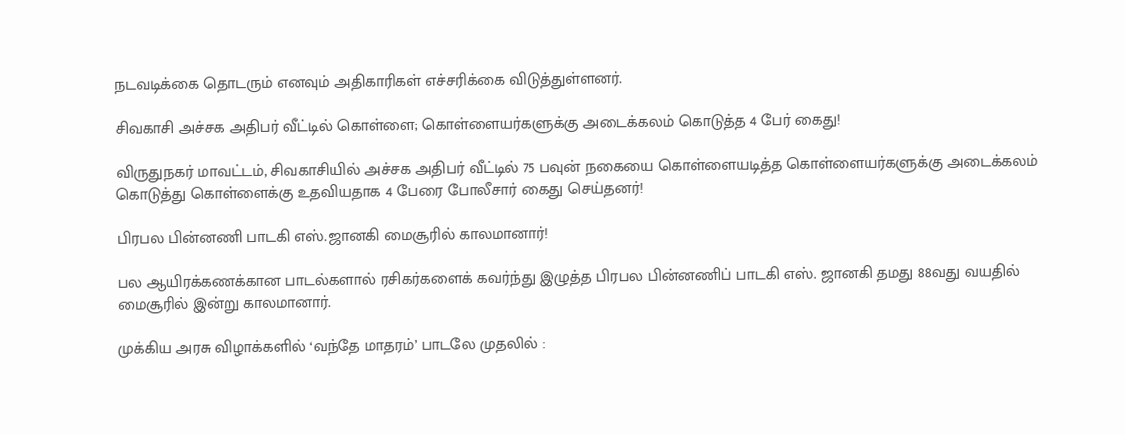நடவடிக்கை தொடரும் எனவும் அதிகாரிகள் எச்சரிக்கை விடுத்துள்ளனர்.

சிவகாசி அச்சக அதிபர் வீட்டில் கொள்ளை; கொள்ளையர்களுக்கு அடைக்கலம் கொடுத்த 4 பேர் கைது!

விருதுநகர் மாவட்டம், சிவகாசியில் அச்சக அதிபர் வீட்டில் 75 பவுன் நகையை கொள்ளையடித்த கொள்ளையர்களுக்கு அடைக்கலம் கொடுத்து கொள்ளைக்கு உதவியதாக 4 பேரை போலீசார் கைது செய்தனர்!

பிரபல பின்னணி பாடகி எஸ்.ஜானகி மைசூரில் காலமானார்!

பல ஆயிரக்கணக்கான பாடல்களால் ரசிகர்களைக் கவர்ந்து இழுத்த பிரபல பின்னணிப் பாடகி எஸ். ஜானகி தமது 88வது வயதில் மைசூரில் இன்று காலமானார்.

முக்கிய அரசு விழாக்களில் ‘வந்தே மாதரம்’ பாடலே முதலில் :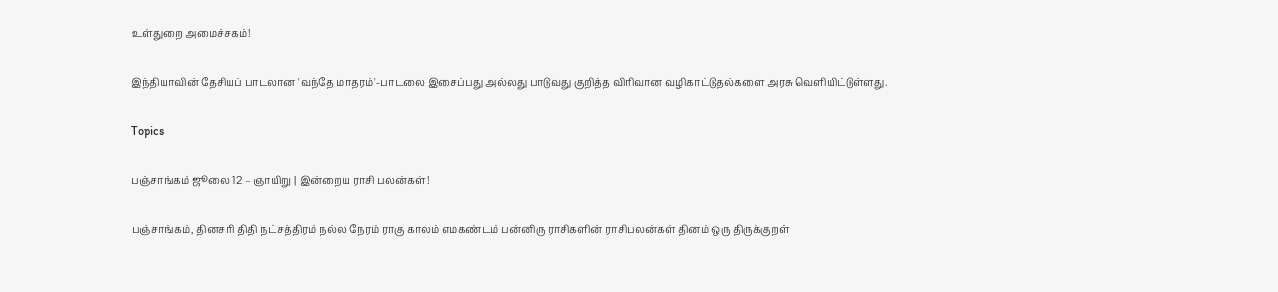உள்துறை அமைச்சகம்!

இந்தியாவின் தேசியப் பாடலான 'வந்தே மாதரம்'-பாடலை இசைப்பது அல்லது பாடுவது குறித்த விரிவான வழிகாட்டுதல்களை அரசு வெளியிட்டுள்ளது.

Topics

பஞ்சாங்கம் ஜூலை 12 – ஞாயிறு | இன்றைய ராசி பலன்கள்!

பஞ்சாங்கம், தினசரி திதி நட்சத்திரம் நல்ல நேரம் ராகு காலம் எமகண்டம் பன்னிரு ராசிகளின் ராசிபலன்கள் தினம் ஒரு திருக்குறள்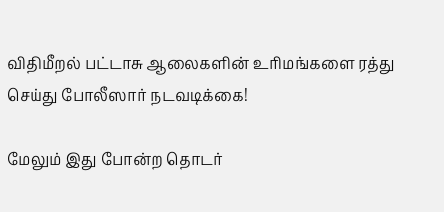விதிமீறல் பட்டாசு ஆலைகளின் உரிமங்களை ரத்து செய்து போலீஸார் நடவடிக்கை!

மேலும் இது போன்ற தொடர்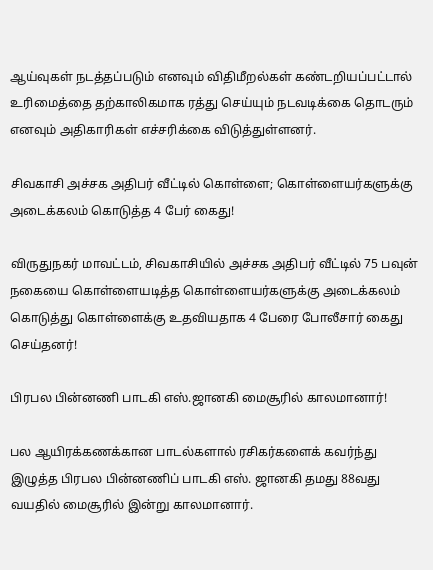ஆய்வுகள் நடத்தப்படும் எனவும் விதிமீறல்கள் கண்டறியப்பட்டால் உரிமைத்தை தற்காலிகமாக ரத்து செய்யும் நடவடிக்கை தொடரும் எனவும் அதிகாரிகள் எச்சரிக்கை விடுத்துள்ளனர்.

சிவகாசி அச்சக அதிபர் வீட்டில் கொள்ளை; கொள்ளையர்களுக்கு அடைக்கலம் கொடுத்த 4 பேர் கைது!

விருதுநகர் மாவட்டம், சிவகாசியில் அச்சக அதிபர் வீட்டில் 75 பவுன் நகையை கொள்ளையடித்த கொள்ளையர்களுக்கு அடைக்கலம் கொடுத்து கொள்ளைக்கு உதவியதாக 4 பேரை போலீசார் கைது செய்தனர்!

பிரபல பின்னணி பாடகி எஸ்.ஜானகி மைசூரில் காலமானார்!

பல ஆயிரக்கணக்கான பாடல்களால் ரசிகர்களைக் கவர்ந்து இழுத்த பிரபல பின்னணிப் பாடகி எஸ். ஜானகி தமது 88வது வயதில் மைசூரில் இன்று காலமானார்.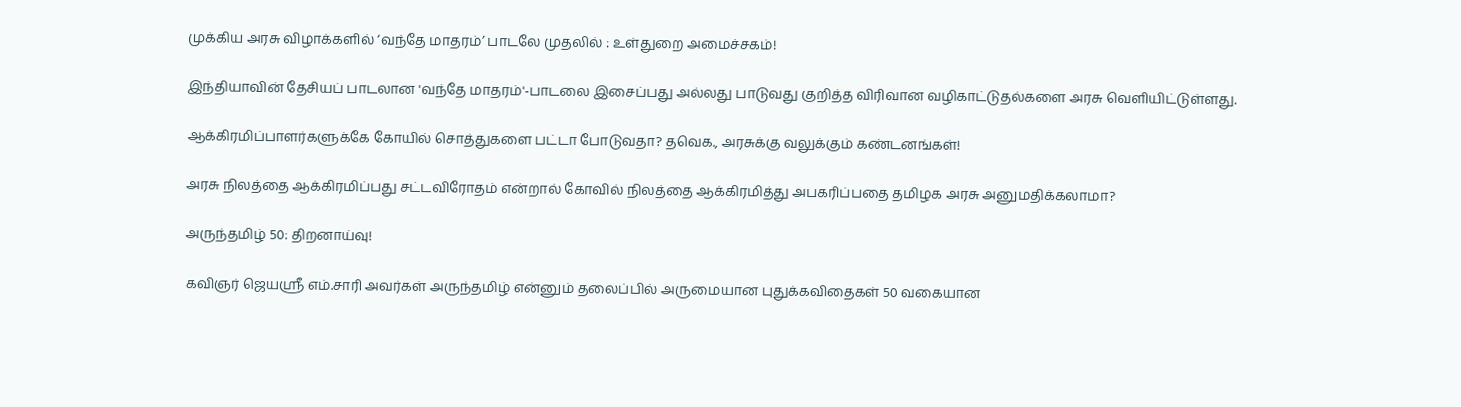முக்கிய அரசு விழாக்களில் ‘வந்தே மாதரம்’ பாடலே முதலில் : உள்துறை அமைச்சகம்!

இந்தியாவின் தேசியப் பாடலான 'வந்தே மாதரம்'-பாடலை இசைப்பது அல்லது பாடுவது குறித்த விரிவான வழிகாட்டுதல்களை அரசு வெளியிட்டுள்ளது.

ஆக்கிரமிப்பாளர்களுக்கே கோயில் சொத்துகளை பட்டா போடுவதா? தவெக., அரசுக்கு வலுக்கும் கண்டனங்கள்!

அரசு நிலத்தை ஆக்கிரமிப்பது சட்டவிரோதம் என்றால் கோவில் நிலத்தை ஆக்கிரமித்து அபகரிப்பதை தமிழக அரசு அனுமதிக்கலாமா?

அருந்தமிழ் 50: திறனாய்வு!

கவிஞர் ஜெயஸ்ரீ எம்.சாரி அவர்கள் அருந்தமிழ் என்னும் தலைப்பில் அருமையான புதுக்கவிதைகள் 50 வகையான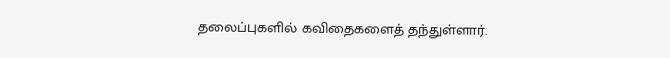தலைப்புகளில் கவிதைகளைத் தந்துள்ளார்.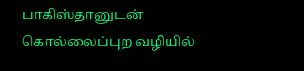பாகிஸ்தானுடன் கொல்லைப்புற வழியில்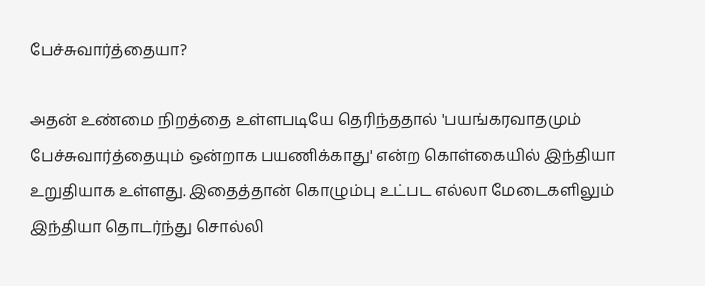பேச்சுவார்த்தையா?

அதன் உண்மை நிறத்தை உள்ளபடியே தெரிந்ததால் 'பயங்கரவாதமும் பேச்சுவார்த்தையும் ஒன்றாக பயணிக்காது' என்ற கொள்கையில் இந்தியா உறுதியாக உள்ளது. இதைத்தான் கொழும்பு உட்பட எல்லா மேடைகளிலும் இந்தியா தொடர்ந்து சொல்லி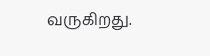வருகிறது.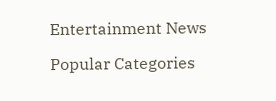Entertainment News

Popular Categories